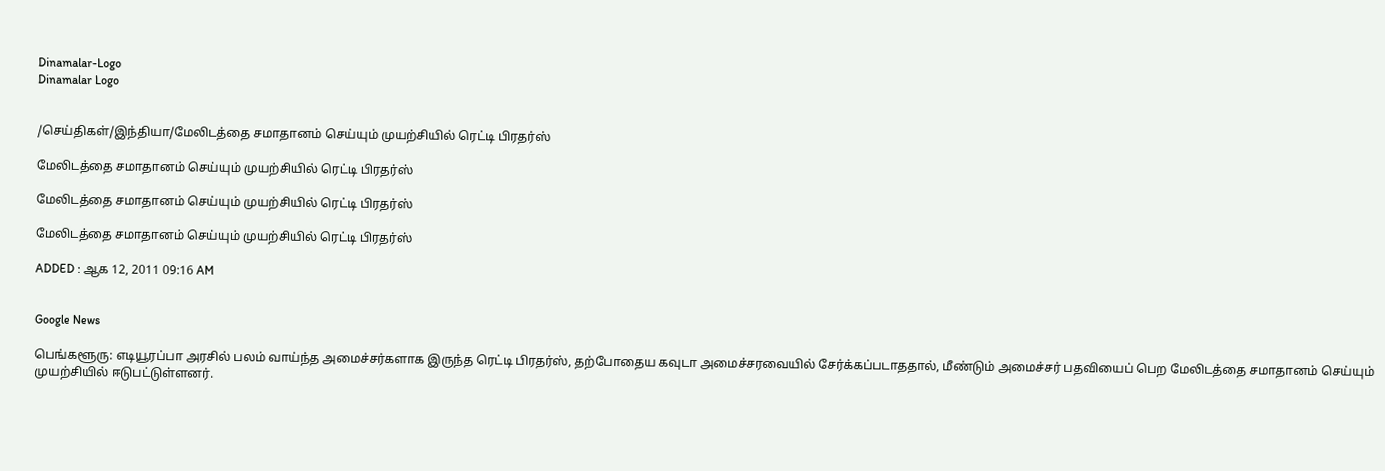Dinamalar-Logo
Dinamalar Logo


/செய்திகள்/இந்தியா/மேலிடத்தை சமாதானம் செய்யும் முயற்சியில் ரெட்டி பிரதர்ஸ்

மேலிடத்தை சமாதானம் செய்யும் முயற்சியில் ரெட்டி பிரதர்ஸ்

மேலிடத்தை சமாதானம் செய்யும் முயற்சியில் ரெட்டி பிரதர்ஸ்

மேலிடத்தை சமாதானம் செய்யும் முயற்சியில் ரெட்டி பிரதர்ஸ்

ADDED : ஆக 12, 2011 09:16 AM


Google News

பெங்களூரு: எடியூரப்பா அரசில் பலம் வாய்ந்த அமைச்சர்களாக இருந்த ரெட்டி பிரதர்ஸ், தற்போதைய கவுடா அமைச்சரவையில் சேர்க்கப்படாததால், மீண்டும் அமைச்சர் பதவியைப் பெற மேலிடத்தை சமாதானம் செய்யும் முயற்சியில் ஈடுபட்டுள்ளனர்.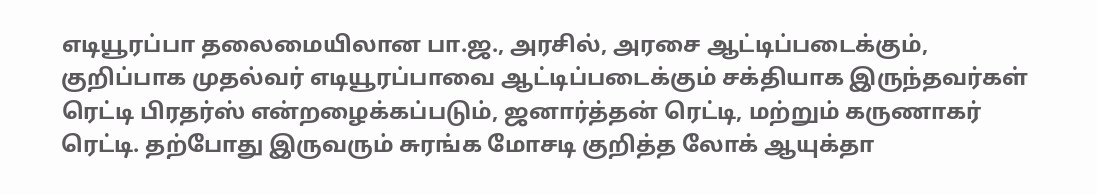எடியூரப்பா தலைமையிலான பா.ஜ., அரசில், அரசை ஆட்டிப்படைக்கும், குறிப்பாக முதல்வர் எடியூரப்பாவை ஆட்டிப்படைக்கும் சக்தியாக இருந்தவர்கள் ரெட்டி பிரதர்ஸ் என்றழைக்கப்படும், ஜனார்த்தன் ரெட்டி, மற்றும் கருணாகர் ரெட்டி. தற்போது இருவரும் சுரங்க மோசடி குறித்த லோக் ஆயுக்தா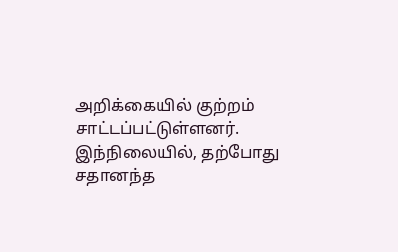அறிக்கையில் குற்றம் சாட்டப்பட்டுள்ளனர். இந்நிலையில், தற்போது சதானந்த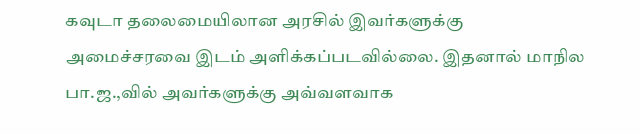கவுடா தலைமையிலான அரசில் இவர்களுக்கு அமைச்சரவை இடம் அளிக்கப்படவில்லை. இதனால் மாநில பா.ஜ.,வில் அவர்களுக்கு அவ்வளவாக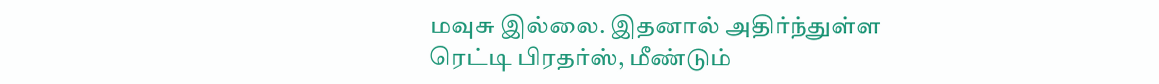மவுசு இல்லை. இதனால் அதிர்ந்துள்ள ரெட்டி பிரதர்ஸ், மீண்டும்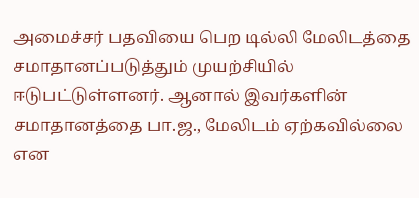அமைச்சர் பதவியை பெற டில்லி மேலிடத்தை சமாதானப்படுத்தும் முயற்சியில் ஈடுபட்டுள்ளனர். ஆனால் இவர்களின் சமாதானத்தை பா.ஜ., மேலிடம் ஏற்கவில்லை என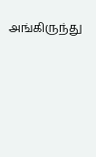அங்கிருந்து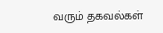வரும் தகவல்கள்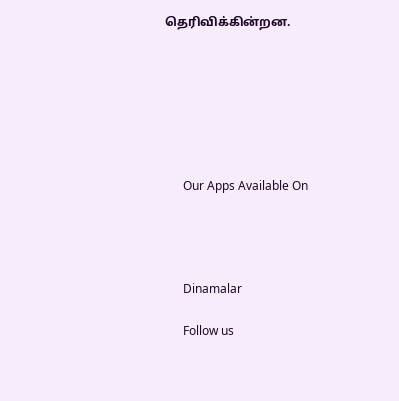தெரிவிக்கின்றன.







      Our Apps Available On




      Dinamalar

      Follow us